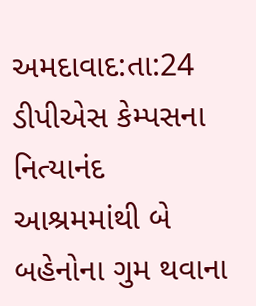અમદાવાદ:તા:24 ડીપીએસ કેમ્પસના નિત્યાનંદ આશ્રમમાંથી બે બહેનોના ગુમ થવાના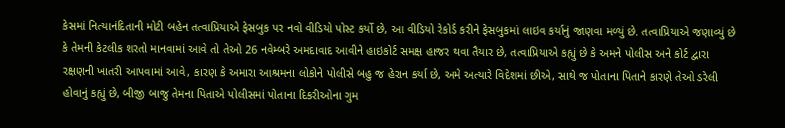કેસમાં નિત્યાનંદિતાની મોટી બહેન તત્વાપ્રિયાએ ફેસબુક પર નવો વીડિયો પોસ્ટ કર્યો છે, આ વીડિયો રેકોર્ડ કરીને ફેસબુકમાં લાઇવ કર્યાનું જાણવા મળ્યું છે. તત્વાપ્રિયાએ જણાવ્યું છે કે તેમની કેટલીક શરતો માનવામાં આવે તો તેઓ 26 નવેમ્બરે અમદાવાદ આવીને હાઇકોર્ટ સમક્ષ હાજર થવા તૈયાર છે, તત્વાપ્રિયાએ કહ્યું છે કે અમને પોલીસ અને કોર્ટ દ્વારા રક્ષણની ખાતરી આપવામાં આવે, કારણ કે અમારા આશ્રમના લોકોને પોલીસે બહુ જ હેરાન કર્યા છે, અમે અત્યારે વિદેશમાં છીએ, સાથે જ પોતાના પિતાને કારણે તેઓ ડરેલી હોવાનું કહ્યું છે, બીજી બાજુ તેમના પિતાએ પોલીસમાં પોતાના દિકરીઓના ગુમ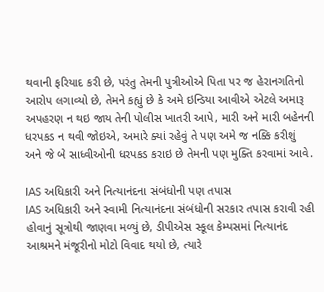થવાની ફરિયાદ કરી છે, પરંતુ તેમની પુત્રીઓએ પિતા પર જ હેરાનગતિનો આરોપ લગાવ્યો છે, તેમને કહ્યું છે કે અમે ઇન્ડિયા આવીએ એટલે અમારૂ અપહરણ ન થઇ જાય તેની પોલીસ ખાતરી આપે, મારી અને મારી બહેનની ધરપકડ ન થવી જોઇએ, અમારે ક્યાં રહેવું તે પણ અમે જ નક્કિ કરીશું અને જે બે સાધ્વીઓની ધરપકડ કરાઇ છે તેમની પણ મુક્તિ કરવામાં આવે.

IAS અધિકારી અને નિત્યાનંદના સંબંધોની પણ તપાસ
IAS અધિકારી અને સ્વામી નિત્યાનંદના સંબંધોની સરકાર તપાસ કરાવી રહી હોવાનું સૂત્રોથી જાણવા મળ્યું છે, ડીપીએસ સ્કૂલ કેમ્પસમાં નિત્યાનંદ આશ્રમને મંજૂરીનો મોટો વિવાદ થયો છે, ત્યારે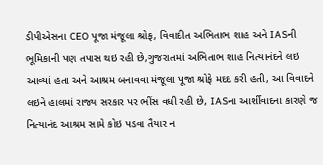ડીપીએસના CEO પૂજા મંજૂલા શ્રોફ, વિવાદીત અભિતાભ શાહ અને IASની ભૂમિકાની પણ તપાસ થઇ રહી છે,ગુજરાતમાં અભિતાભ શાહ નિત્યાનંદને લઇ આવ્યાં હતા અને આશ્રમ બનાવવા મંજૂલા પૂજા શ્રોફે મદદ કરી હતી, આ વિવાદને લઇને હાલમાં રાજ્ય સરકાર પર ભીંસ વધી રહી છે, IASના આર્શીવાદના કારણે જ નિત્યાનંદ આશ્રમ સામે કોઇ પડવા તૈયાર ન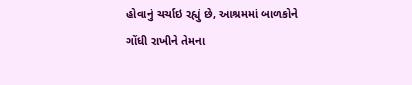હોવાનું ચર્ચાઇ રહ્યું છે, આશ્રમમાં બાળકોને ગોંધી રાખીને તેમના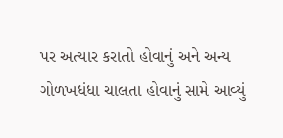પર અત્યાર કરાતો હોવાનું અને અન્ય ગોળખધંધા ચાલતા હોવાનું સામે આવ્યું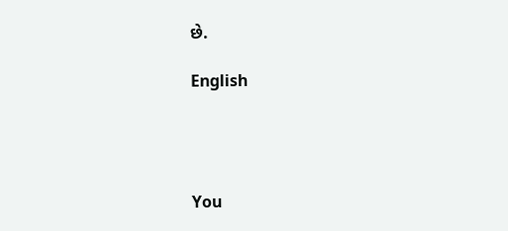છે.

English




You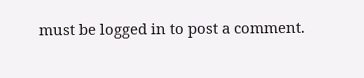must be logged in to post a comment.